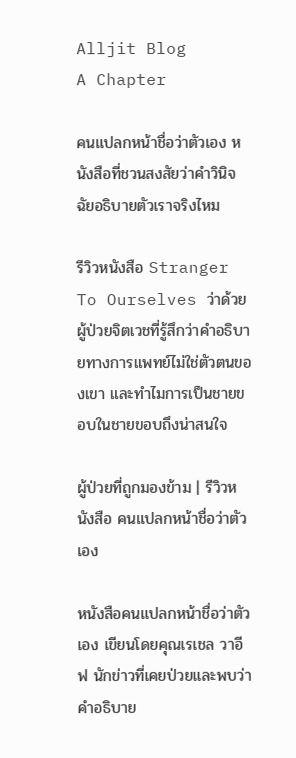Alljit Blog
A Chapter

คนแปลกหน้าชื่อว่าตัวเอง หนังสือที่ชวนสงสัยว่าคำวินิจฉัยอธิบายตัวเราจริงไหม

รีวิวหนังสือ Stranger To Ourselves ว่าด้วยผู้ป่วยจิตเวชที่รู้สึกว่าคำอธิบายทางการแพทย์ไม่ใช่ตัวตนของเขา และทำไมการเป็นชายขอบในชายขอบถึงน่าสนใจ

ผู้ป่วยที่ถูกมองข้าม | รีวิวหนังสือ คนแปลกหน้าชื่อว่าตัวเอง

หนังสือคนแปลกหน้าชื่อว่าตัวเอง เขียนโดยคุณเรเชล วาอีฟ นักข่าวที่เคยป่วยและพบว่าคำอธิบาย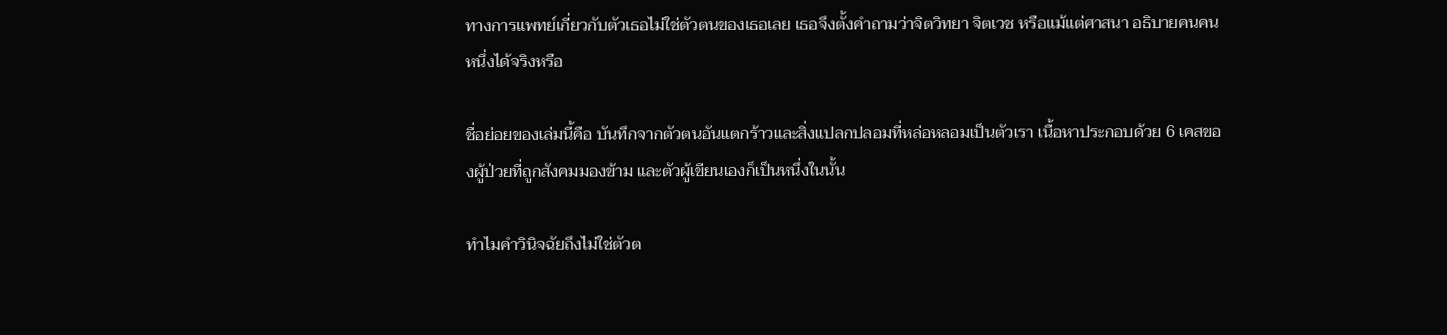ทางการแพทย์เกี่ยวกับตัวเธอไม่ใช่ตัวตนของเธอเลย เธอจึงตั้งคำถามว่าจิตวิทยา จิตเวช หรือแม้แต่ศาสนา อธิบายคนคนหนึ่งได้จริงหรือ

ชื่อย่อยของเล่มนี้คือ บันทึกจากตัวตนอันแตกร้าวและสิ่งแปลกปลอมที่หล่อหลอมเป็นตัวเรา เนื้อหาประกอบด้วย 6 เคสของผู้ป่วยที่ถูกสังคมมองข้าม และตัวผู้เขียนเองก็เป็นหนึ่งในนั้น

ทำไมคำวินิจฉัยถึงไม่ใช่ตัวต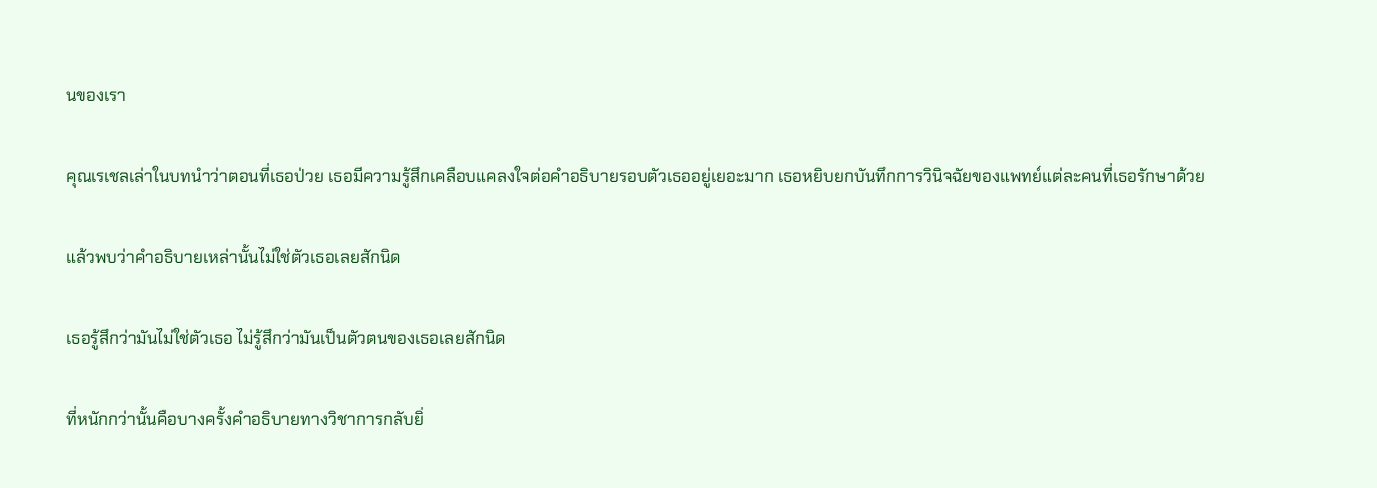นของเรา

คุณเรเชลเล่าในบทนำว่าตอนที่เธอป่วย เธอมีความรู้สึกเคลือบแคลงใจต่อคำอธิบายรอบตัวเธออยู่เยอะมาก เธอหยิบยกบันทึกการวินิจฉัยของแพทย์แต่ละคนที่เธอรักษาด้วย

แล้วพบว่าคำอธิบายเหล่านั้นไม่ใช่ตัวเธอเลยสักนิด

เธอรู้สึกว่ามันไม่ใช่ตัวเธอ ไม่รู้สึกว่ามันเป็นตัวตนของเธอเลยสักนิด

ที่หนักกว่านั้นคือบางครั้งคำอธิบายทางวิชาการกลับยิ่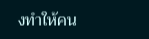งทำให้คน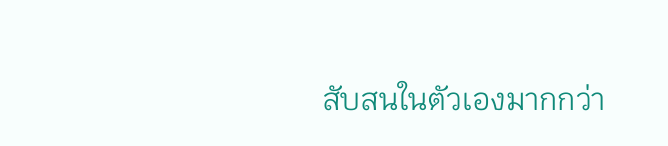สับสนในตัวเองมากกว่า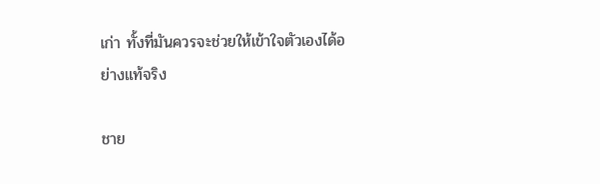เก่า ทั้งที่มันควรจะช่วยให้เข้าใจตัวเองได้อย่างแท้จริง

ชาย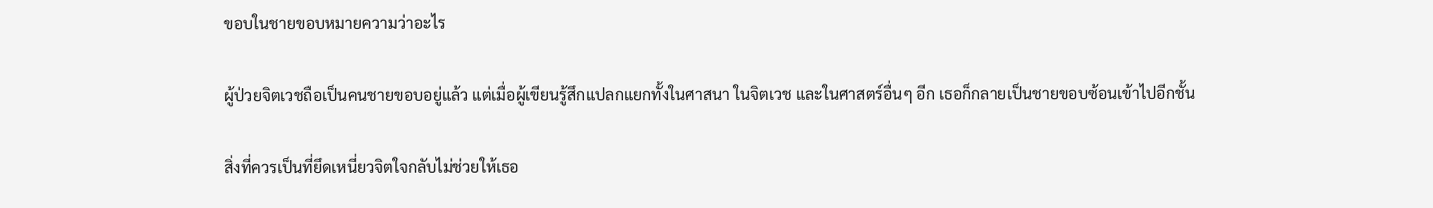ขอบในชายขอบหมายความว่าอะไร

ผู้ป่วยจิตเวชถือเป็นคนชายขอบอยู่แล้ว แต่เมื่อผู้เขียนรู้สึกแปลกแยกทั้งในศาสนา ในจิตเวช และในศาสตร์อื่นๆ อีก เธอก็กลายเป็นชายขอบซ้อนเข้าไปอีกชั้น

สิ่งที่ควรเป็นที่ยึดเหนี่ยวจิตใจกลับไม่ช่วยให้เธอ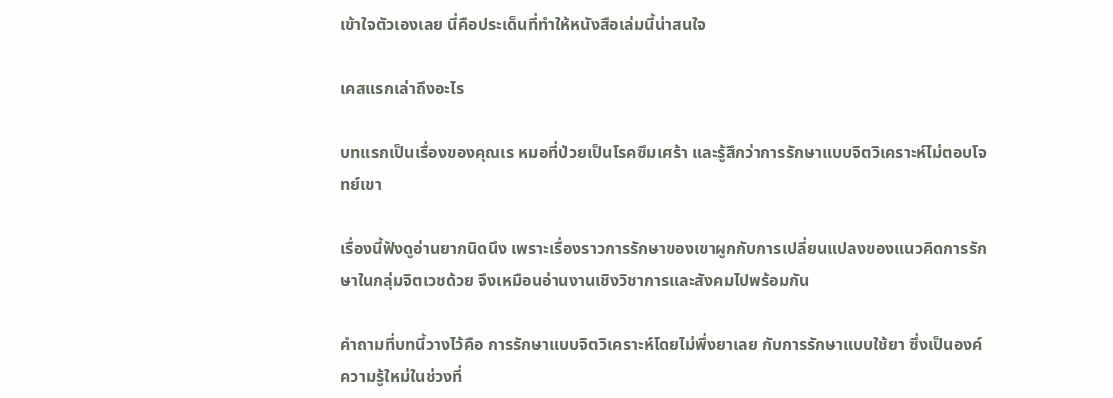เข้าใจตัวเองเลย นี่คือประเด็นที่ทำให้หนังสือเล่มนี้น่าสนใจ

เคสแรกเล่าถึงอะไร

บทแรกเป็นเรื่องของคุณเร หมอที่ป่วยเป็นโรคซึมเศร้า และรู้สึกว่าการรักษาแบบจิตวิเคราะห์ไม่ตอบโจทย์เขา

เรื่องนี้ฟังดูอ่านยากนิดนึง เพราะเรื่องราวการรักษาของเขาผูกกับการเปลี่ยนแปลงของแนวคิดการรักษาในกลุ่มจิตเวชด้วย จึงเหมือนอ่านงานเชิงวิชาการและสังคมไปพร้อมกัน

คำถามที่บทนี้วางไว้คือ การรักษาแบบจิตวิเคราะห์โดยไม่พึ่งยาเลย กับการรักษาแบบใช้ยา ซึ่งเป็นองค์ความรู้ใหม่ในช่วงที่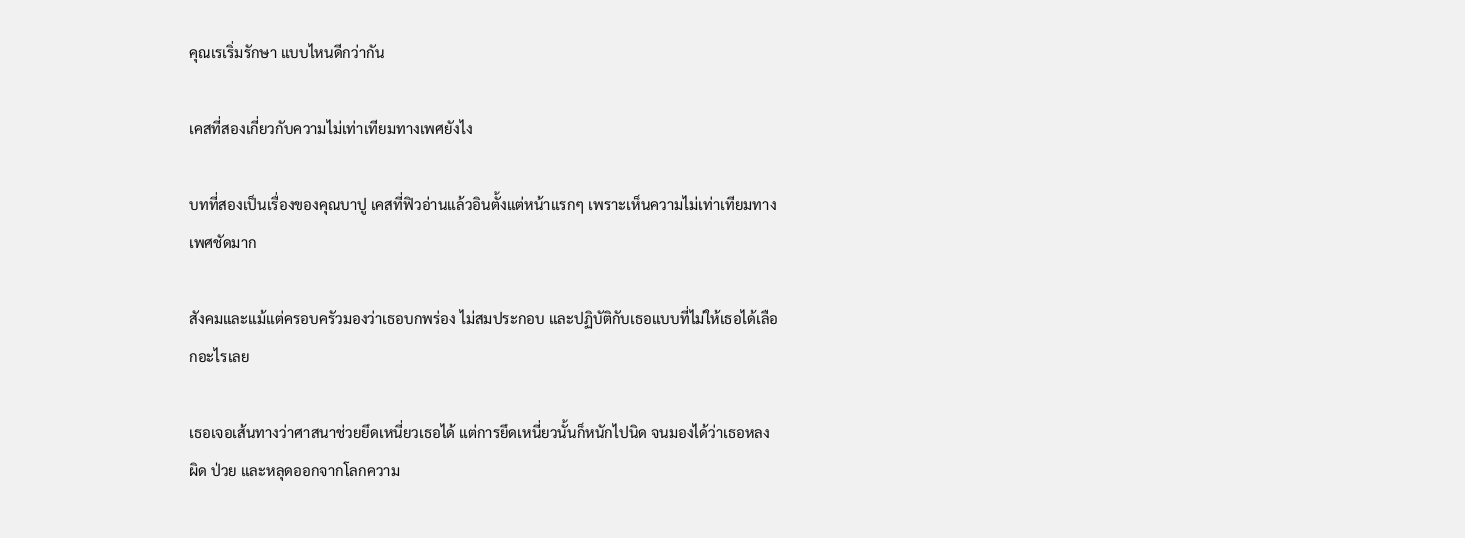คุณเรเริ่มรักษา แบบไหนดีกว่ากัน

เคสที่สองเกี่ยวกับความไม่เท่าเทียมทางเพศยังไง

บทที่สองเป็นเรื่องของคุณบาปู เคสที่ฟิวอ่านแล้วอินตั้งแต่หน้าแรกๆ เพราะเห็นความไม่เท่าเทียมทางเพศชัดมาก

สังคมและแม้แต่ครอบครัวมองว่าเธอบกพร่อง ไม่สมประกอบ และปฏิบัติกับเธอแบบที่ไม่ให้เธอได้เลือกอะไรเลย

เธอเจอเส้นทางว่าศาสนาช่วยยึดเหนี่ยวเธอได้ แต่การยึดเหนี่ยวนั้นก็หนักไปนิด จนมองได้ว่าเธอหลงผิด ป่วย และหลุดออกจากโลกความ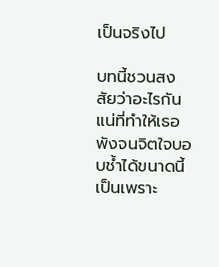เป็นจริงไป

บทนี้ชวนสงสัยว่าอะไรกันแน่ที่ทำให้เธอพังจนจิตใจบอบช้ำได้ขนาดนี้ เป็นเพราะ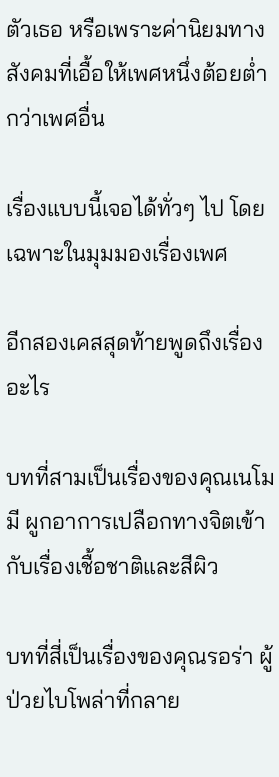ตัวเธอ หรือเพราะค่านิยมทางสังคมที่เอื้อให้เพศหนึ่งต้อยต่ำกว่าเพศอื่น

เรื่องแบบนี้เจอได้ทั่วๆ ไป โดยเฉพาะในมุมมองเรื่องเพศ

อีกสองเคสสุดท้ายพูดถึงเรื่องอะไร

บทที่สามเป็นเรื่องของคุณเนโมมี ผูกอาการเปลือกทางจิตเข้ากับเรื่องเชื้อชาติและสีผิว

บทที่สี่เป็นเรื่องของคุณรอร่า ผู้ป่วยไบโพล่าที่กลาย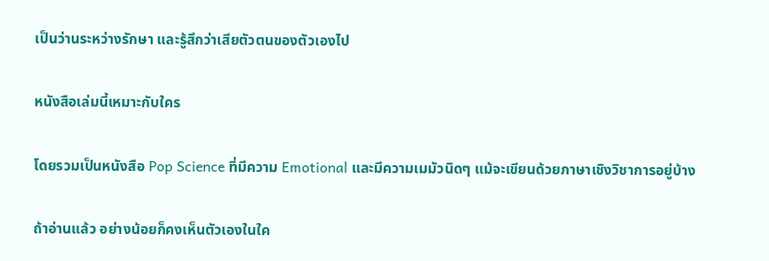เป็นว่านระหว่างรักษา และรู้สึกว่าเสียตัวตนของตัวเองไป

หนังสือเล่มนี้เหมาะกับใคร

โดยรวมเป็นหนังสือ Pop Science ที่มีความ Emotional และมีความเมมัวนิดๆ แม้จะเขียนด้วยภาษาเชิงวิชาการอยู่บ้าง

ถ้าอ่านแล้ว อย่างน้อยก็คงเห็นตัวเองในใค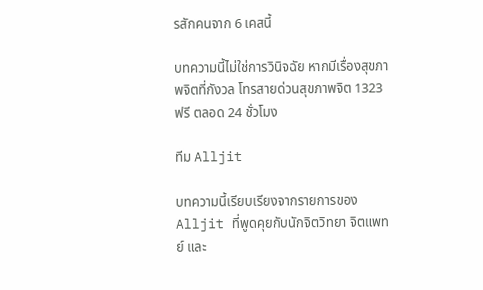รสักคนจาก 6 เคสนี้

บทความนี้ไม่ใช่การวินิจฉัย หากมีเรื่องสุขภาพจิตที่กังวล โทรสายด่วนสุขภาพจิต 1323 ฟรี ตลอด 24 ชั่วโมง

ทีม Alljit

บทความนี้เรียบเรียงจากรายการของ Alljit ที่พูดคุยกับนักจิตวิทยา จิตแพทย์ และ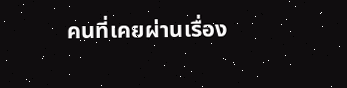คนที่เคยผ่านเรื่อง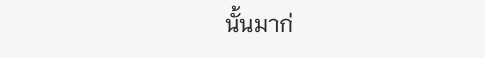นั้นมาก่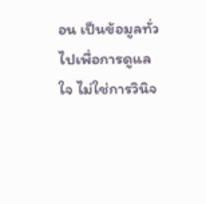อน เป็นข้อมูลทั่วไปเพื่อการดูแลใจ ไม่ใช่การวินิจ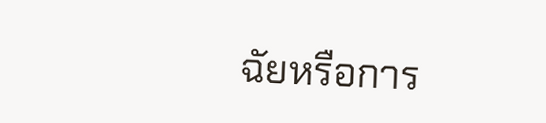ฉัยหรือการ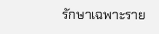รักษาเฉพาะราย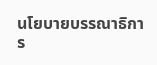นโยบายบรรณาธิการ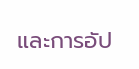และการอัป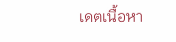เดตเนื้อหา